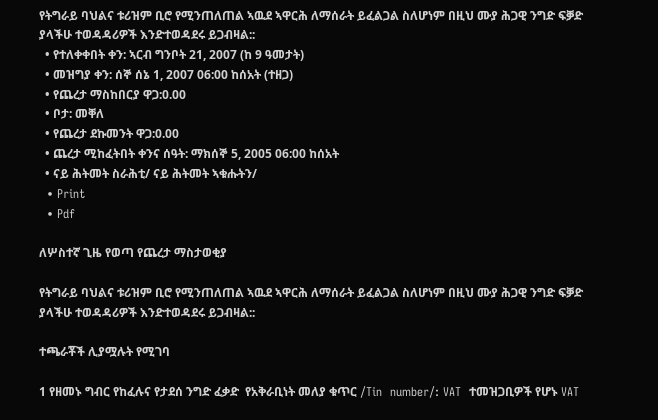የትግራይ ባህልና ቱሪዝም ቢሮ የሚንጠለጠል ኣዉደ ኣዋርሕ ለማሰራት ይፈልጋል ስለሆነም በዚህ ሙያ ሕጋዊ ንግድ ፍቓድ ያላችሁ ተወዳዳሪዎች እንድተወዳደሩ ይጋብዛል::
  • የተለቀቀበት ቀን: ኣርብ ግንቦት 21, 2007 (ከ 9 ዓመታት)
  • መዝግያ ቀን: ሰኞ ሰኔ 1, 2007 06:00 ከሰአት (ተዘጋ)
  • የጨረታ ማስከበርያ ዋጋ:0.00
  • ቦታ: መቐለ
  • የጨረታ ደኩመንት ዋጋ:0.00
  • ጨረታ ሚከፈትበት ቀንና ሰዓት: ማክሰኞ 5, 2005 06:00 ከሰአት
  • ናይ ሕትመት ስራሕቲ/ ናይ ሕትመት ኣቁሑትን/
  • Print
  • Pdf

ለሦስተኛ ጊዜ የወጣ የጨረታ ማስታወቂያ

የትግራይ ባህልና ቱሪዝም ቢሮ የሚንጠለጠል ኣዉደ ኣዋርሕ ለማሰራት ይፈልጋል ስለሆነም በዚህ ሙያ ሕጋዊ ንግድ ፍቓድ ያላችሁ ተወዳዳሪዎች እንድተወዳደሩ ይጋብዛል::

ተጫራቾች ሊያሟሉት የሚገባ

1 የዘመኑ ግብር የከፈሉና የታደሰ ንግድ ፈቃድ  የአቅራቢነት መለያ ቁጥር /Tin  number/: VAT  ተመዝጋቢዎች የሆኑ VAT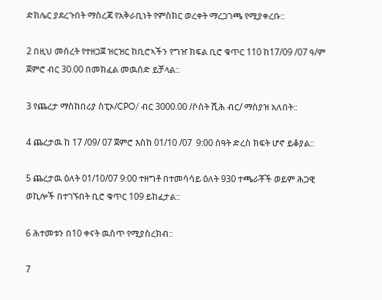ድክሌር ያደረጉበት ማስረጃ የአቅራቢነት የምስክር ወረቀት ማረጋገጫ የሚያቀረቡ::

2 በዚህ መሰረት የተዘጋጀ ዝርዝር ከቢሮኣችን የግዠ ክፍል ቢሮ ቁጥር 110 ከ17/09 /07 ዓ/ም ጀምሮ ብር 30.00 በመክፈል መዉሰድ ይቻላል::

3 የጨረታ ማስከበሪያ ስፒኦ/CPO/ ብር 3000.00 /ሶስት ሺሕ ብር/ ማስያዝ አለበት::

4 ጨረታዉ ከ 17 /09/ 07 ጀምሮ እስከ 01/10 /07  9:00 ሰዓት ድረስ ክፍት ሆኖ ይቆያል::

5 ጨረታዉ ዕለት 01/10/07 9:00 ተዘግቶ በተመሳሳይ ዕለት 930 ተጫራቾች ወይም ሕጋዊ ወኪሎች በተገኙበት ቢሮ ቁጥር 109 ይከፈታል::

6 ሕተመቱን በ10 ቀናት ዉስጥ የሚያስረክብ::

7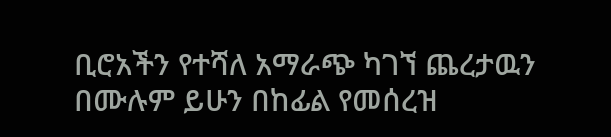ቢሮአችን የተሻለ አማራጭ ካገኘ ጨረታዉን በሙሉም ይሁን በከፊል የመሰረዝ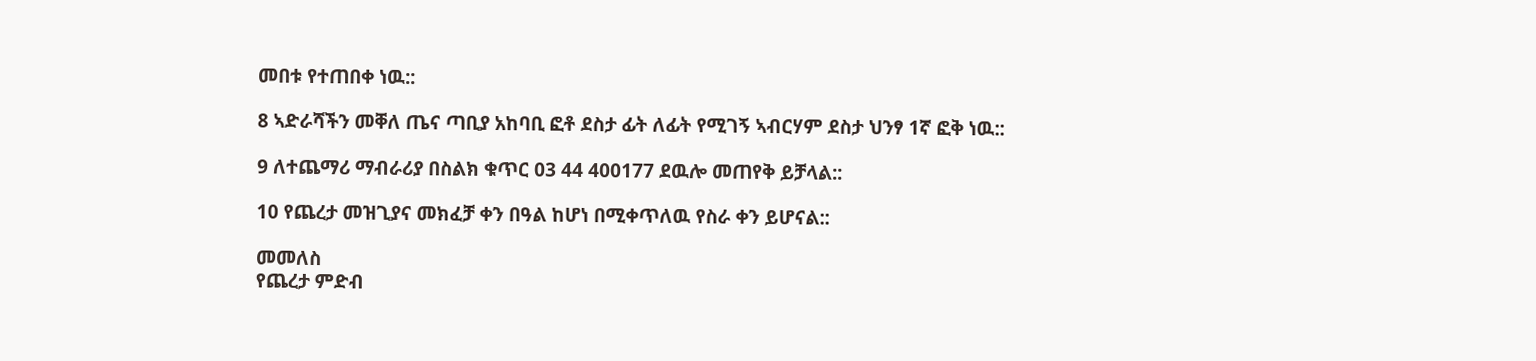መበቱ የተጠበቀ ነዉ::

8 ኣድራሻችን መቐለ ጤና ጣቢያ አከባቢ ፎቶ ደስታ ፊት ለፊት የሚገኝ ኣብርሃም ደስታ ህንፃ 1ኛ ፎቅ ነዉ::

9 ለተጨማሪ ማብራሪያ በስልክ ቁጥር 03 44 400177 ደዉሎ መጠየቅ ይቻላል::

10 የጨረታ መዝጊያና መክፈቻ ቀን በዓል ከሆነ በሚቀጥለዉ የስራ ቀን ይሆናል::

መመለስ
የጨረታ ምድብ